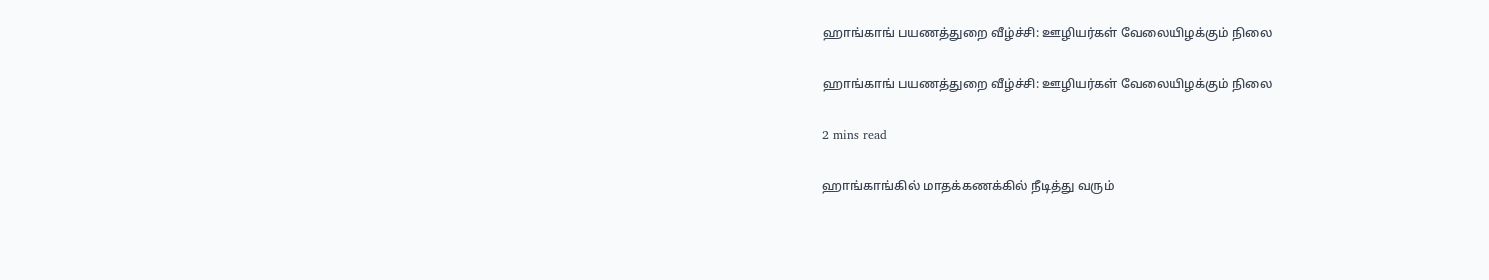ஹாங்காங் பயணத்துறை வீழ்ச்சி: ஊழியர்கள் வேலையிழக்கும் நிலை

ஹாங்காங் பயணத்துறை வீழ்ச்சி: ஊழியர்கள் வேலையிழக்கும் நிலை

2 mins read

ஹாங்காங்கில் மாதக்கணக்கில் நீடித்து வரும்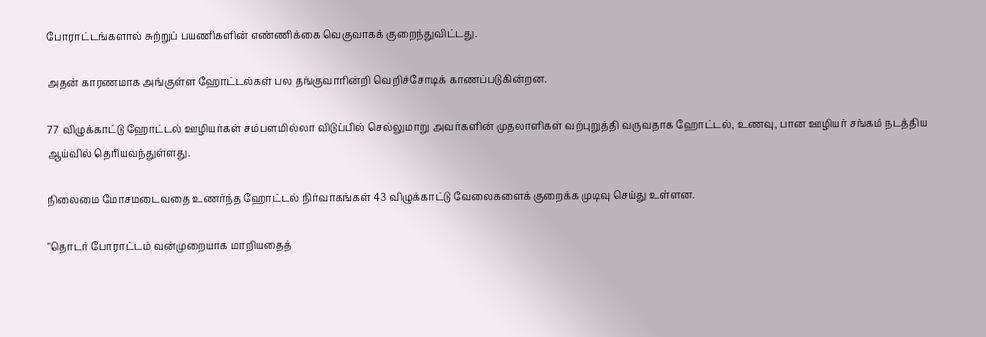போராட்டங்களால் சுற்றுப் பயணிகளின் எண்ணிக்கை வெகுவாகக் குறைந்துவிட்டது.

அதன் காரணமாக அங்குள்ள ஹோட்டல்கள் பல தங்குவாரின்றி வெறிச்சோடிக் காணப்படுகின்றன.

77 விழுக்காட்டு ஹோட்டல் ஊழியர்கள் சம்பளமில்லா விடுப்பில் செல்லுமாறு அவர்களின் முதலாளிகள் வற்புறுத்தி வருவதாக ஹோட்டல், உணவு, பான ஊழியர் சங்கம் நடத்திய ஆய்வில் தெரியவந்துள்ளது.

நிலைமை மோசமடைவதை உணர்ந்த ஹோட்டல் நிர்வாகங்கள் 43 விழுக்காட்டு வேலைகளைக் குறைக்க முடிவு செய்து உள்ளன.

"தொடர் போராட்டம் வன்முறையாக மாறியதைத்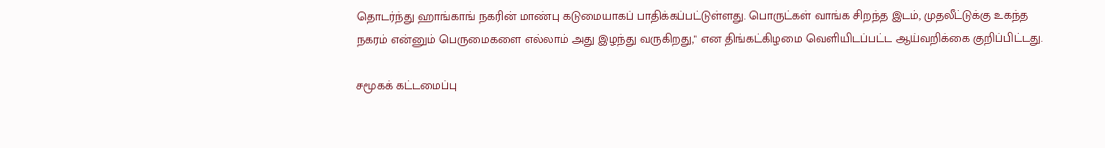தொடர்ந்து ஹாங்காங் நகரின் மாண்பு கடுமையாகப் பாதிக்கப்பட்டுள்ளது. பொருட்கள் வாங்க சிறந்த இடம், முதலீட்டுக்கு உகந்த நகரம் என்னும் பெருமைகளை எல்லாம் அது இழந்து வருகிறது," என திங்கட்கிழமை வெளியிடப்பட்ட ஆய்வறிக்கை குறிப்பிட்டது.

சமூகக் கட்டமைப்பு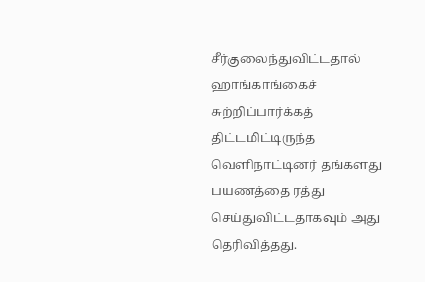சீர்குலைந்துவிட்டதால் ஹாங்காங்கைச் சுற்றிப்பார்க்கத் திட்டமிட்டிருந்த வெளிநாட்டினர் தங்களது பயணத்தை ரத்து செய்துவிட்டதாகவும் அது தெரிவித்தது.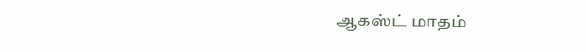ஆகஸ்ட் மாதம்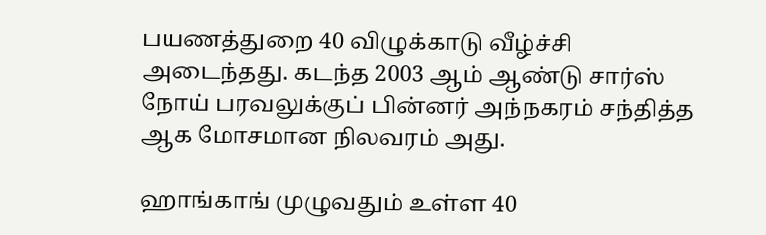பயணத்துறை 40 விழுக்காடு வீழ்ச்சி அடைந்தது. கடந்த 2003 ஆம் ஆண்டு சார்ஸ் நோய் பரவலுக்குப் பின்னர் அந்நகரம் சந்தித்த ஆக மோசமான நிலவரம் அது.

ஹாங்காங் முழுவதும் உள்ள 40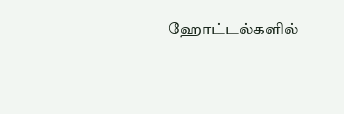ஹோட்டல்களில்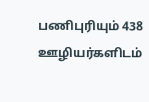பணிபுரியும் 438 ஊழியர்களிடம்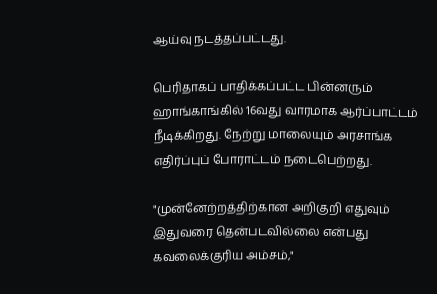ஆய்வு நடத்தப்பட்டது.

பெரிதாகப் பாதிக்கப்பட்ட பின்னரும் ஹாங்காங்கில் 16வது வாரமாக ஆர்ப்பாட்டம் நீடிக்கிறது. நேற்று மாலையும் அரசாங்க எதிர்ப்புப் போராட்டம் நடைபெற்றது.

"முன்னேற்றத்திற்கான அறிகுறி எதுவும் இதுவரை தென்படவில்லை என்பது கவலைக்குரிய அம்சம்,"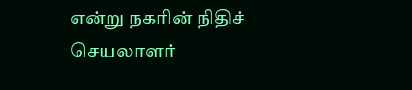என்று நகரின் நிதிச் செயலாளர்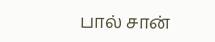பால் சான்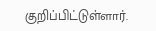குறிப்பிட்டுள்ளார்.